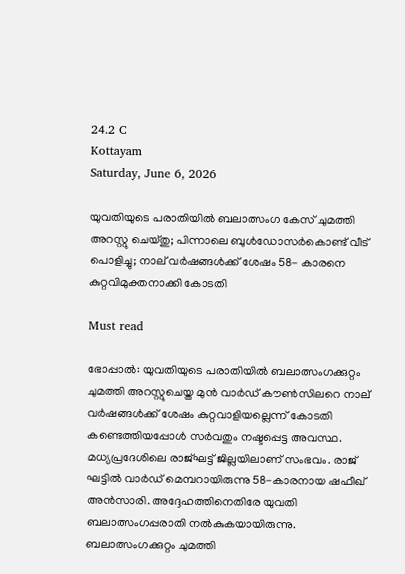24.2 C
Kottayam
Saturday, June 6, 2026

യുവതിയുടെ പരാതിയില്‍ ബലാത്സംഗ കേസ് ചുമത്തി അറസ്റ്റു ചെയ്തു; പിന്നാലെ ബുള്‍ഡോസര്‍കൊണ്ട് വീട് പൊളിച്ചു; നാല് വര്‍ഷങ്ങള്‍ക്ക് ശേഷം 58- കാരനെ കുറ്റവിമുക്തനാക്കി കോടതി

Must read

ഭോപ്പാല്‍: യുവതിയുടെ പരാതിയില്‍ ബലാത്സംഗക്കുറ്റം ചുമത്തി അറസ്റ്റുചെയ്ത മുന്‍ വാര്‍ഡ് കൗണ്‍സിലറെ നാല് വര്‍ഷങ്ങള്‍ക്ക് ശേഷം കുറ്റവാളിയല്ലെന്ന് കോടതി കണ്ടെത്തിയപ്പോള്‍ സര്‍വതും നഷ്ടപ്പെട്ട അവസ്ഥ. മധ്യപ്രദേശിലെ രാജ്ഘട്ട് ജില്ലയിലാണ് സംഭവം. രാജ് ഘട്ടില്‍ വാര്‍ഡ് മെമ്പറായിരുന്നു 58-കാരനായ ഷഫീഖ് അന്‍സാരി. അദ്ദേഹത്തിനെതിരേ യുവതി ബലാത്സംഗപ്പരാതി നല്‍കുകയായിരുന്നു. ബലാത്സംഗക്കുറ്റം ചുമത്തി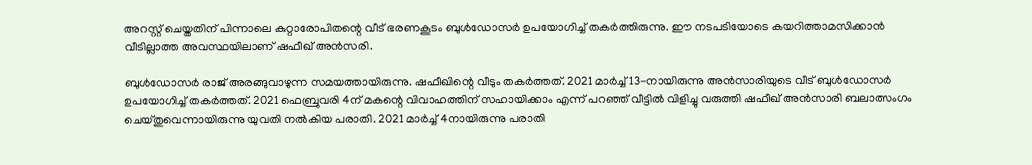അറസ്റ്റ് ചെയ്തതിന് പിന്നാലെ കുറ്റാരോപിതന്റെ വീട് ഭരണകൂടം ബുള്‍ഡോസര്‍ ഉപയോഗിച്ച് തകര്‍ത്തിരുന്നു. ഈ നടപടിയോടെ കയറിത്താമസിക്കാന്‍ വീടില്ലാത്ത അവസ്ഥയിലാണ് ഷഫീഖ് അന്‍സരി.

ബുള്‍ഡോസര്‍ രാജ് അരങ്ങുവാഴുന്ന സമയത്തായിരുന്നു. ഷഫീഖിന്റെ വീടും തകര്‍ത്തത്. 2021 മാര്‍ച്ച് 13-നായിരുന്നു അന്‍സാരിയുടെ വീട് ബുള്‍ഡോസര്‍ ഉപയോഗിച്ച് തകര്‍ത്തത്. 2021 ഫെബ്രുവരി 4ന് മകന്റെ വിവാഹത്തിന് സഹായിക്കാം എന്ന് പറഞ്ഞ് വീട്ടില്‍ വിളിച്ചു വരുത്തി ഷഫീഖ് അന്‍സാരി ബലാത്സംഗം ചെയ്തുവെന്നായിരുന്നു യുവതി നല്‍കിയ പരാതി. 2021 മാര്‍ച്ച് 4നായിരുന്നു പരാതി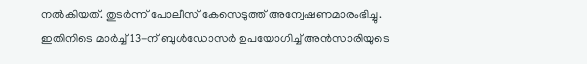നല്‍കിയത്. തുടര്‍ന്ന് പോലീസ് കേസെടുത്ത് അന്വേഷണമാരംഭിച്ചു. ഇതിനിടെ മാര്‍ച്ച് 13-ന് ബുള്‍ഡോസര്‍ ഉപയോഗിച്ച് അന്‍സാരിയുടെ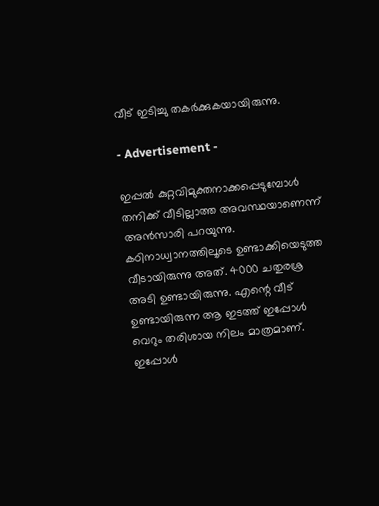വീട് ഇടിച്ചു തകര്‍ക്കുകയായിരുന്നു.

- Advertisement -

ഇപ്പല്‍ കുറ്റവിമുക്തനാക്കപ്പെടുമ്പോള്‍ തനിക്ക് വീടില്ലാത്ത അവസ്ഥയാണെന്ന് അന്‍സാരി പറയുന്നു. കഠിനാധ്വാനത്തിലൂടെ ഉണ്ടാക്കിയെടുത്ത വീടായിരുന്നു അത്. 4000 ചതുരശ്ര അടി ഉണ്ടായിരുന്നു. എന്റെ വീട് ഉണ്ടായിരുന്ന ആ ഇടത്ത് ഇപ്പോള്‍ വെറും തരിശായ നിലം മാത്രമാണ്. ഇപ്പോള്‍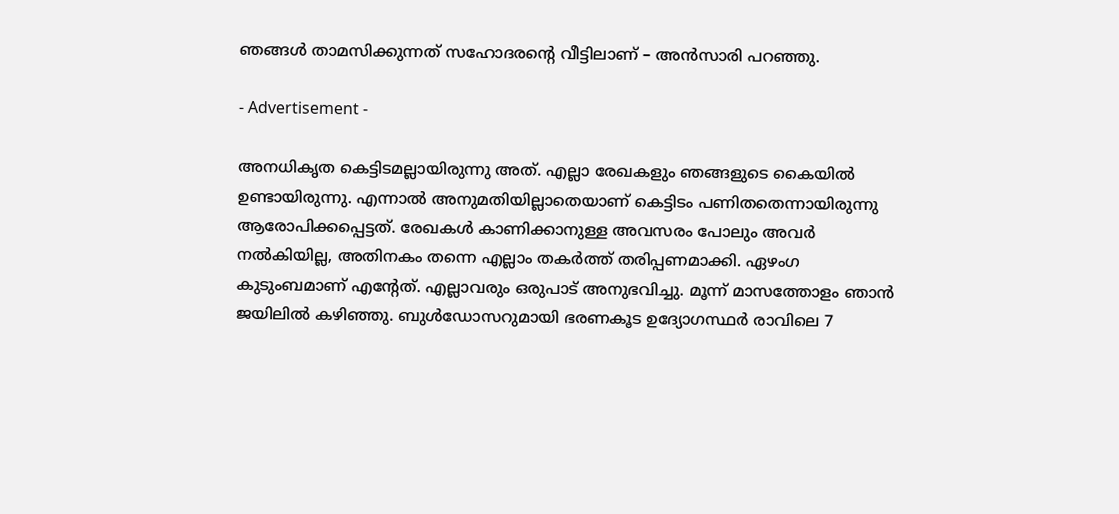ഞങ്ങള്‍ താമസിക്കുന്നത് സഹോദരന്റെ വീട്ടിലാണ് – അന്‍സാരി പറഞ്ഞു.

- Advertisement -

അനധികൃത കെട്ടിടമല്ലായിരുന്നു അത്. എല്ലാ രേഖകളും ഞങ്ങളുടെ കൈയില്‍ ഉണ്ടായിരുന്നു. എന്നാല്‍ അനുമതിയില്ലാതെയാണ് കെട്ടിടം പണിതതെന്നായിരുന്നു ആരോപിക്കപ്പെട്ടത്. രേഖകള്‍ കാണിക്കാനുള്ള അവസരം പോലും അവര്‍ നല്‍കിയില്ല, അതിനകം തന്നെ എല്ലാം തകര്‍ത്ത് തരിപ്പണമാക്കി. ഏഴംഗ കുടുംബമാണ് എന്റേത്. എല്ലാവരും ഒരുപാട് അനുഭവിച്ചു. മൂന്ന് മാസത്തോളം ഞാന്‍ ജയിലില്‍ കഴിഞ്ഞു. ബുള്‍ഡോസറുമായി ഭരണകൂട ഉദ്യോഗസ്ഥര്‍ രാവിലെ 7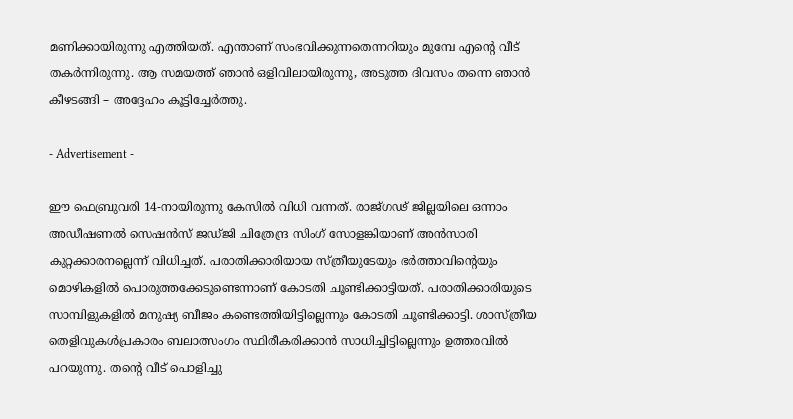മണിക്കായിരുന്നു എത്തിയത്. എന്താണ് സംഭവിക്കുന്നതെന്നറിയും മുമ്പേ എന്റെ വീട് തകര്‍ന്നിരുന്നു. ആ സമയത്ത് ഞാന്‍ ഒളിവിലായിരുന്നു, അടുത്ത ദിവസം തന്നെ ഞാന്‍ കീഴടങ്ങി – അദ്ദേഹം കൂട്ടിച്ചേര്‍ത്തു.

- Advertisement -

ഈ ഫെബ്രുവരി 14-നായിരുന്നു കേസില്‍ വിധി വന്നത്. രാജ്ഗഢ് ജില്ലയിലെ ഒന്നാം അഡീഷണല്‍ സെഷന്‍സ് ജഡ്ജി ചിത്രേന്ദ്ര സിംഗ് സോളങ്കിയാണ് അന്‍സാരി കുറ്റക്കാരനല്ലെന്ന് വിധിച്ചത്. പരാതിക്കാരിയായ സ്ത്രീയുടേയും ഭര്‍ത്താവിന്റെയും മൊഴികളില്‍ പൊരുത്തക്കേടുണ്ടെന്നാണ് കോടതി ചൂണ്ടിക്കാട്ടിയത്. പരാതിക്കാരിയുടെ സാമ്പിളുകളില്‍ മനുഷ്യ ബീജം കണ്ടെത്തിയിട്ടില്ലെന്നും കോടതി ചൂണ്ടിക്കാട്ടി. ശാസ്ത്രീയ തെളിവുകള്‍പ്രകാരം ബലാത്സംഗം സ്ഥിരീകരിക്കാന്‍ സാധിച്ചിട്ടില്ലെന്നും ഉത്തരവില്‍ പറയുന്നു. തന്റെ വീട് പൊളിച്ചു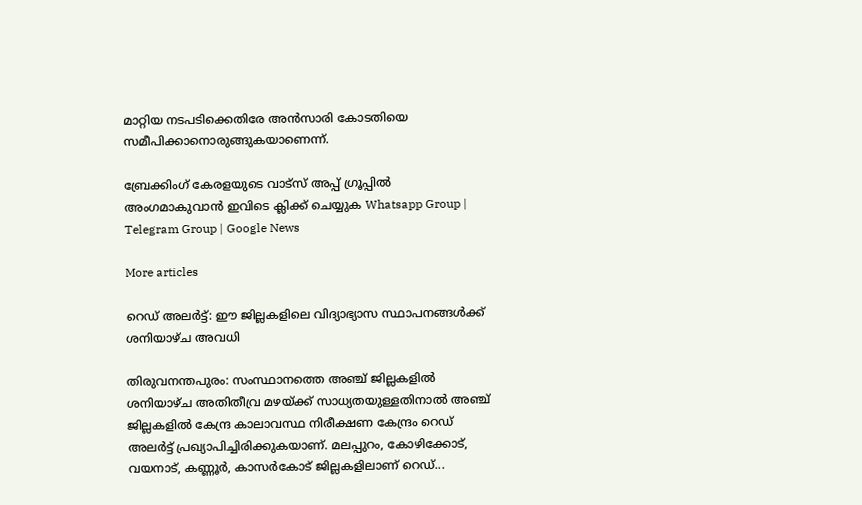മാറ്റിയ നടപടിക്കെതിരേ അന്‍സാരി കോടതിയെ സമീപിക്കാനൊരുങ്ങുകയാണെന്ന്.

ബ്രേക്കിംഗ് കേരളയുടെ വാട്സ് അപ്പ് ഗ്രൂപ്പിൽ അംഗമാകുവാൻ ഇവിടെ ക്ലിക്ക് ചെയ്യുക Whatsapp Group | Telegram Group | Google News

More articles

റെഡ് അലർട്ട്: ഈ ജില്ലകളിലെ വിദ്യാഭ്യാസ സ്ഥാപനങ്ങൾക്ക് ശനിയാഴ്ച അവധി

തിരുവനന്തപുരം: സംസ്ഥാനത്തെ അഞ്ച് ജില്ലകളിൽ ശനിയാഴ്ച അതിതീവ്ര മഴയ്ക്ക് സാധ്യതയുള്ളതിനാൽ അഞ്ച് ജില്ലകളിൽ കേന്ദ്ര കാലാവസ്ഥ നിരീക്ഷണ കേന്ദ്രം റെഡ് അലർട്ട് പ്രഖ്യാപിച്ചിരിക്കുകയാണ്. മലപ്പുറം, കോഴിക്കോട്, വയനാട്, കണ്ണൂർ, കാസർകോട് ജില്ലകളിലാണ് റെഡ്...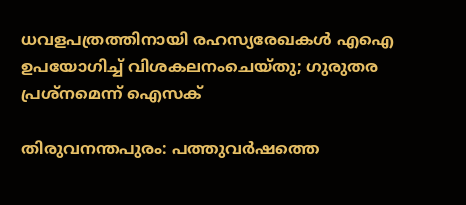ധവളപത്രത്തിനായി രഹസ്യരേഖകൾ എഐ ഉപയോഗിച്ച് വിശകലനംചെയ്തു; ഗുരുതര പ്രശ്‌നമെന്ന് ഐസക്

തിരുവനന്തപുരം: പത്തുവർഷത്തെ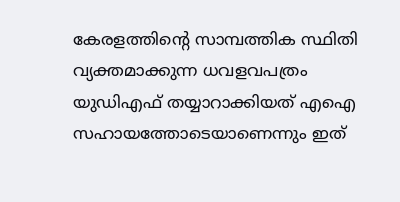കേരളത്തിന്റെ സാമ്പത്തിക സ്ഥിതി വ്യക്തമാക്കുന്ന ധവളവപത്രം യുഡിഎഫ് തയ്യാറാക്കിയത് എഐ സഹായത്തോടെയാണെന്നും ഇത്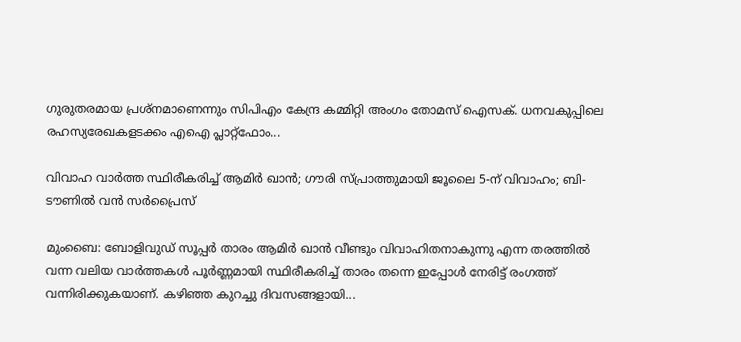ഗുരുതരമായ പ്രശ്‌നമാണെന്നും സിപിഎം കേന്ദ്ര കമ്മിറ്റി അംഗം തോമസ് ഐസക്. ധനവകുപ്പിലെ രഹസ്യരേഖകളടക്കം എഐ പ്ലാറ്റ്‌ഫോം...

വിവാഹ വാർത്ത സ്ഥിരീകരിച്ച് ആമിർ ഖാൻ; ഗൗരി സ്പ്രാത്തുമായി ജൂലൈ 5-ന് വിവാഹം; ബി-ടൗണിൽ വൻ സർപ്രൈസ്

മുംബൈ: ബോളിവുഡ് സൂപ്പർ താരം ആമിർ ഖാൻ വീണ്ടും വിവാഹിതനാകുന്നു എന്ന തരത്തിൽ വന്ന വലിയ വാർത്തകൾ പൂർണ്ണമായി സ്ഥിരീകരിച്ച് താരം തന്നെ ഇപ്പോൾ നേരിട്ട് രംഗത്ത് വന്നിരിക്കുകയാണ്. കഴിഞ്ഞ കുറച്ചു ദിവസങ്ങളായി...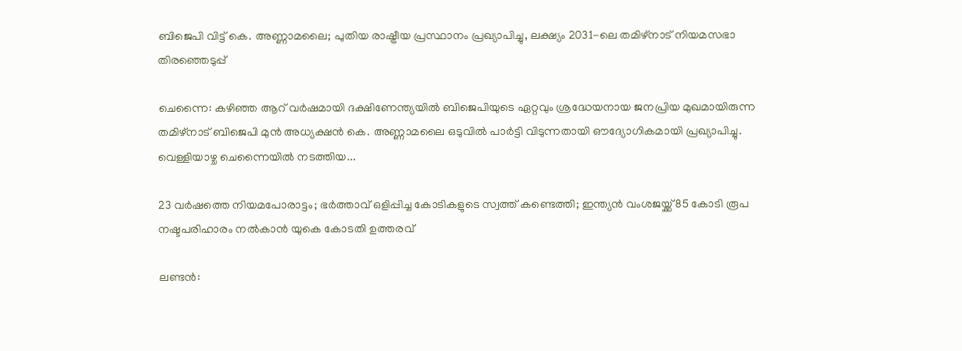ബിജെപി വിട്ട് കെ. അണ്ണാമലൈ; പുതിയ രാഷ്ട്രീയ പ്രസ്ഥാനം പ്രഖ്യാപിച്ചു, ലക്ഷ്യം 2031-ലെ തമിഴ്‌നാട് നിയമസഭാ തിരഞ്ഞെടുപ്പ്

ചെന്നൈ: കഴിഞ്ഞ ആറ് വർഷമായി ദക്ഷിണേന്ത്യയിൽ ബിജെപിയുടെ ഏറ്റവും ശ്രദ്ധേയനായ ജനപ്രിയ മുഖമായിരുന്ന തമിഴ്‌നാട് ബിജെപി മുൻ അധ്യക്ഷൻ കെ. അണ്ണാമലൈ ഒടുവിൽ പാർട്ടി വിടുന്നതായി ഔദ്യോഗികമായി പ്രഖ്യാപിച്ചു. വെള്ളിയാഴ്ച ചെന്നൈയിൽ നടത്തിയ...

23 വർഷത്തെ നിയമപോരാട്ടം; ഭർത്താവ് ഒളിപ്പിച്ച കോടികളുടെ സ്വത്ത് കണ്ടെത്തി; ഇന്ത്യൻ വംശജയ്ക്ക് 85 കോടി രൂപ നഷ്ടപരിഹാരം നൽകാൻ യുകെ കോടതി ഉത്തരവ്

ലണ്ടൻ: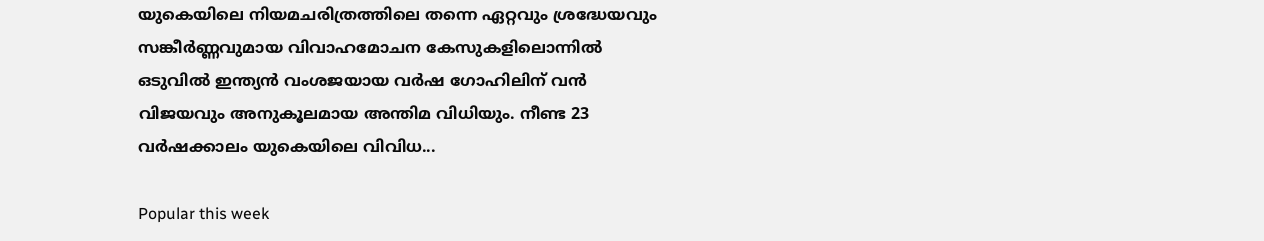യുകെയിലെ നിയമചരിത്രത്തിലെ തന്നെ ഏറ്റവും ശ്രദ്ധേയവും സങ്കീർണ്ണവുമായ വിവാഹമോചന കേസുകളിലൊന്നിൽ ഒടുവിൽ ഇന്ത്യൻ വംശജയായ വർഷ ഗോഹിലിന് വൻ വിജയവും അനുകൂലമായ അന്തിമ വിധിയും. നീണ്ട 23 വർഷക്കാലം യുകെയിലെ വിവിധ...

Popular this week